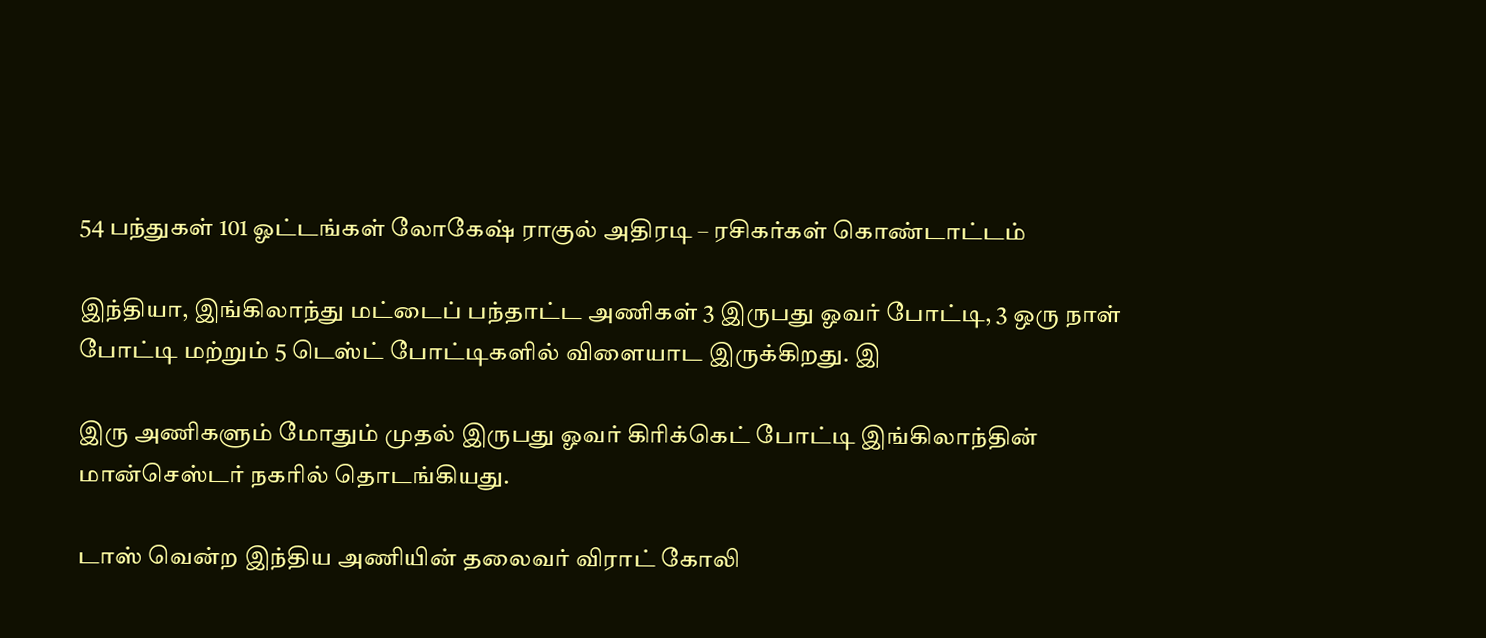54 பந்துகள் 101 ஓட்டங்கள் லோகேஷ் ராகுல் அதிரடி – ரசிகர்கள் கொண்டாட்டம்

இந்தியா, இங்கிலாந்து மட்டைப் பந்தாட்ட அணிகள் 3 இருபது ஓவர் போட்டி, 3 ஒரு நாள் போட்டி மற்றும் 5 டெஸ்ட் போட்டிகளில் விளையாட இருக்கிறது. இ

இரு அணிகளும் மோதும் முதல் இருபது ஓவர் கிரிக்கெட் போட்டி இங்கிலாந்தின் மான்செஸ்டர் நகரில் தொடங்கியது.

டாஸ் வென்ற இந்திய அணியின் தலைவர் விராட் கோலி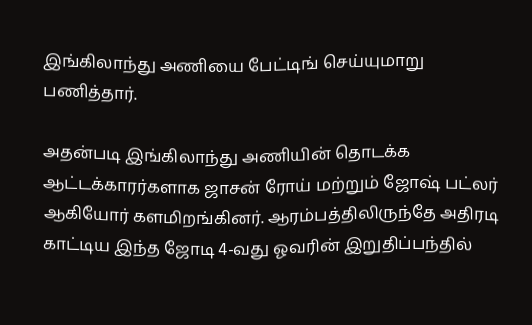இங்கிலாந்து அணியை பேட்டிங் செய்யுமாறு பணித்தார்.

அதன்படி இங்கிலாந்து அணியின் தொடக்க ஆட்டக்காரர்களாக ஜாசன் ரோய் மற்றும் ஜோஷ் பட்லர் ஆகியோர் களமிறங்கினர். ஆரம்பத்திலிருந்தே அதிரடி காட்டிய இந்த ஜோடி 4-வது ஓவரின் இறுதிப்பந்தில்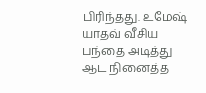பிரிந்தது. உமேஷ் யாதவ் வீசிய பந்தை அடித்து ஆட நினைத்த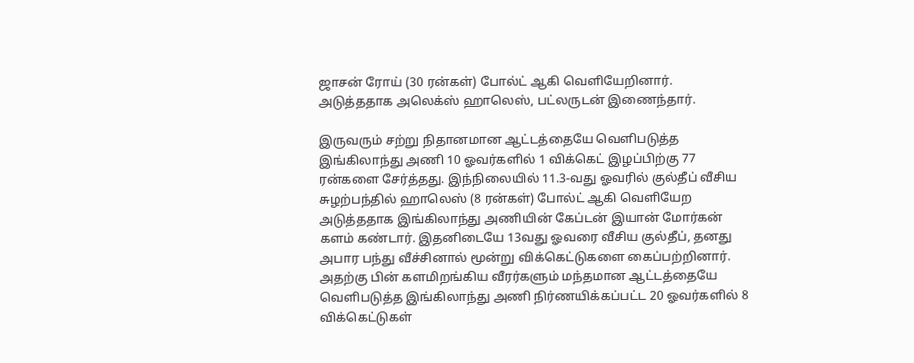ஜாசன் ரோய் (30 ரன்கள்) போல்ட் ஆகி வெளியேறினார். அடுத்ததாக அலெக்ஸ் ஹாலெஸ், பட்லருடன் இணைந்தார்.

இருவரும் சற்று நிதானமான ஆட்டத்தையே வெளிபடுத்த இங்கிலாந்து அணி 10 ஓவர்களில் 1 விக்கெட் இழப்பிற்கு 77 ரன்களை சேர்த்தது. இந்நிலையில் 11.3-வது ஓவரில் குல்தீப் வீசிய சுழற்பந்தில் ஹாலெஸ் (8 ரன்கள்) போல்ட் ஆகி வெளியேற அடுத்ததாக இங்கிலாந்து அணியின் கேப்டன் இயான் மோர்கன் களம் கண்டார். இதனிடையே 13வது ஓவரை வீசிய குல்தீப், தனது அபார பந்து வீச்சினால் மூன்று விக்கெட்டுகளை கைப்பற்றினார். அதற்கு பின் களமிறங்கிய வீரர்களும் மந்தமான ஆட்டத்தையே வெளிபடுத்த இங்கிலாந்து அணி நிர்ணயிக்கப்பட்ட 20 ஓவர்களில் 8 விக்கெட்டுகள்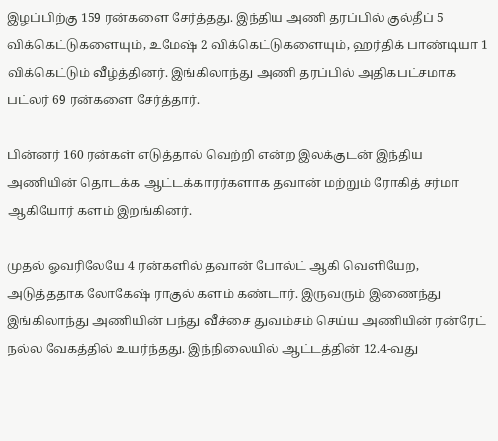இழப்பிற்கு 159 ரன்களை சேர்த்தது. இந்திய அணி தரப்பில் குல்தீப் 5 விக்கெட்டுகளையும், உமேஷ் 2 விக்கெட்டுகளையும், ஹர்திக் பாண்டியா 1 விக்கெட்டும் வீழ்த்தினர். இங்கிலாந்து அணி தரப்பில் அதிகபட்சமாக பட்லர் 69 ரன்களை சேர்த்தார்.

பின்னர் 160 ரன்கள் எடுத்தால் வெற்றி என்ற இலக்குடன் இந்திய அணியின் தொடக்க ஆட்டக்காரர்களாக தவான் மற்றும் ரோகித் சர்மா ஆகியோர் களம் இறங்கினர்.

முதல் ஓவரிலேயே 4 ரன்களில் தவான் போல்ட் ஆகி வெளியேற, அடுத்ததாக லோகேஷ் ராகுல் களம் கண்டார். இருவரும் இணைந்து இங்கிலாந்து அணியின் பந்து வீச்சை துவம்சம் செய்ய அணியின் ரன்ரேட் நல்ல வேகத்தில் உயர்ந்தது. இந்நிலையில் ஆட்டத்தின் 12.4-வது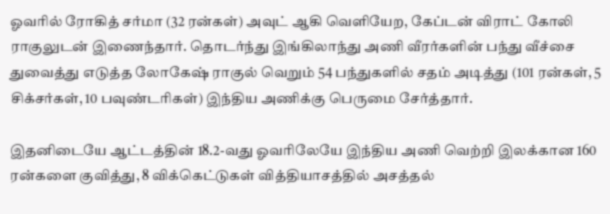ஓவரில் ரோகித் சர்மா (32 ரன்கள்) அவுட் ஆகி வெளியேற, கேப்டன் விராட் கோலி ராகுலுடன் இணைந்தார். தொடர்ந்து இங்கிலாந்து அணி வீரர்களின் பந்து வீச்சை துவைத்து எடுத்த லோகேஷ் ராகுல் வெறும் 54 பந்துகளில் சதம் அடித்து (101 ரன்கள், 5 சிக்சர்கள், 10 பவுண்டரிகள்) இந்திய அணிக்கு பெருமை சேர்த்தார்.

இதனிடையே ஆட்டத்தின் 18.2-வது ஓவரிலேயே இந்திய அணி வெற்றி இலக்கான 160 ரன்களை குவித்து, 8 விக்கெட்டுகள் வித்தியாசத்தில் அசத்தல்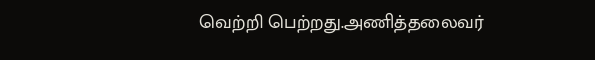வெற்றி பெற்றது.அணித்தலைவர்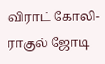விராட் கோலி- ராகுல் ஜோடி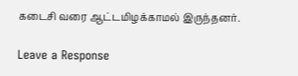கடைசி வரை ஆட்டமிழக்காமல் இருந்தனர்.

Leave a Response